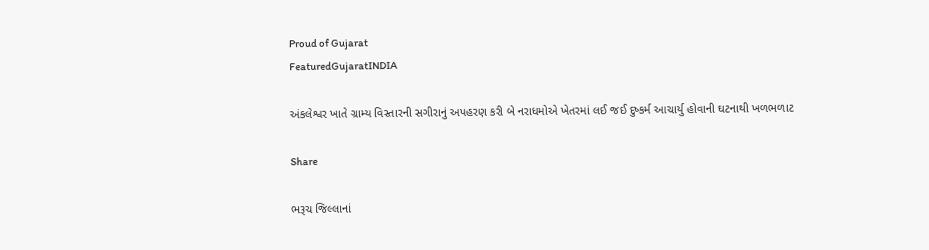Proud of Gujarat
FeaturedGujaratINDIA

અંકલેશ્વર ખાતે ગ્રામ્ય વિસ્તારની સગીરાનું અપહરણ કરી બે નરાધમોએ ખેતરમાં લઈ જઈ દુષ્કર્મ આચાર્યુ હોવાની ઘટનાથી ખળભળાટ

Share

ભરૂચ જિલ્લાનાં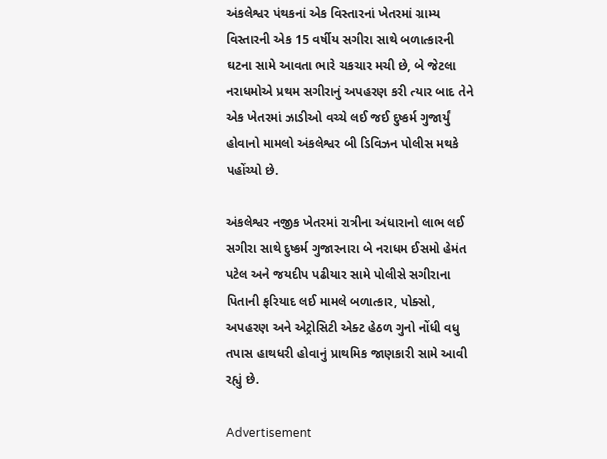અંકલેશ્વર પંથકનાં એક વિસ્તારનાં ખેતરમાં ગ્રામ્ય વિસ્તારની એક 15 વર્ષીય સગીરા સાથે બળાત્કારની ઘટના સામે આવતા ભારે ચકચાર મચી છે, બે જેટલા નરાધમોએ પ્રથમ સગીરાનું અપહરણ કરી ત્યાર બાદ તેને એક ખેતરમાં ઝાડીઓ વચ્ચે લઈ જઈ દુષ્કર્મ ગુજાર્યું હોવાનો મામલો અંકલેશ્વર બી ડિવિઝન પોલીસ મથકે પહોંચ્યો છે.

અંકલેશ્વર નજીક ખેતરમાં રાત્રીના અંધારાનો લાભ લઈ સગીરા સાથે દુષ્કર્મ ગુજારનારા બે નરાધમ ઈસમો હેમંત પટેલ અને જયદીપ પઢીયાર સામે પોલીસે સગીરાના પિતાની ફરિયાદ લઈ મામલે બળાત્કાર, પોક્સો, અપહરણ અને એટ્રોસિટી એક્ટ હેઠળ ગુનો નોંધી વધુ તપાસ હાથધરી હોવાનું પ્રાથમિક જાણકારી સામે આવી રહ્યું છે.

Advertisement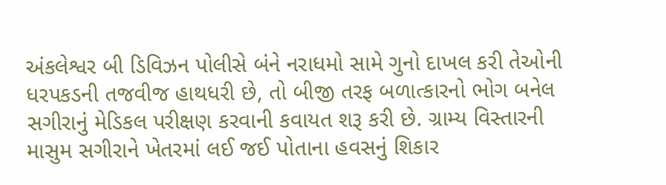અંકલેશ્વર બી ડિવિઝન પોલીસે બંને નરાધમો સામે ગુનો દાખલ કરી તેઓની ધરપકડની તજવીજ હાથધરી છે, તો બીજી તરફ બળાત્કારનો ભોગ બનેલ સગીરાનું મેડિકલ પરીક્ષણ કરવાની કવાયત શરૂ કરી છે. ગ્રામ્ય વિસ્તારની માસુમ સગીરાને ખેતરમાં લઈ જઈ પોતાના હવસનું શિકાર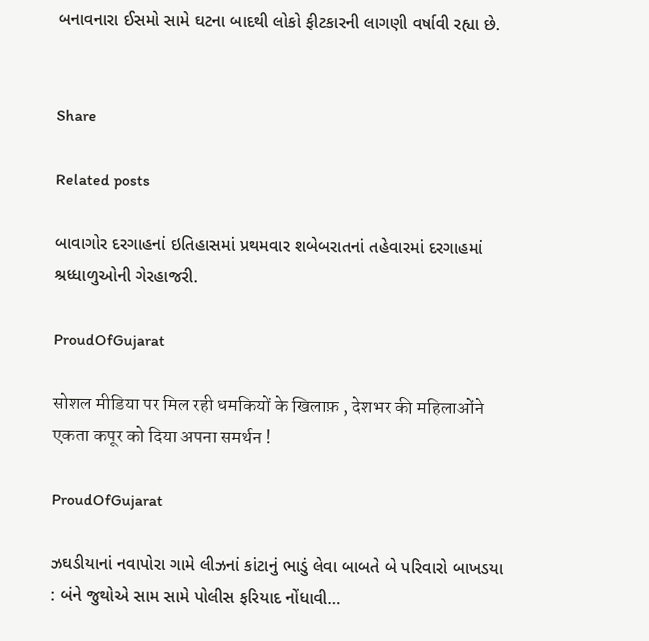બનાવનારા ઈસમો સામે ઘટના બાદથી લોકો ફીટકારની લાગણી વર્ષાવી રહ્યા છે.


Share

Related posts

બાવાગોર દરગાહનાં ઇતિહાસમાં પ્રથમવાર શબેબરાતનાં તહેવારમાં દરગાહમાં શ્રધ્ધાળુઓની ગેરહાજરી.

ProudOfGujarat

सोशल मीडिया पर मिल रही धमकियों के खिलाफ़ , देशभर की महिलाओंने एकता कपूर को दिया अपना समर्थन !

ProudOfGujarat

ઝઘડીયાનાં નવાપોરા ગામે લીઝનાં કાંટાનું ભાડું લેવા બાબતે બે પરિવારો બાખડયા : બંને જુથોએ સામ સામે પોલીસ ફરિયાદ નોંધાવી…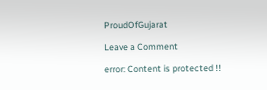ProudOfGujarat

Leave a Comment

error: Content is protected !!